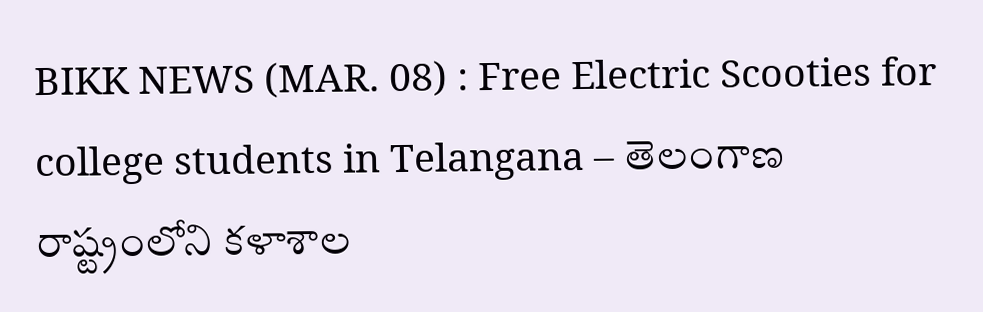BIKK NEWS (MAR. 08) : Free Electric Scooties for college students in Telangana – తెలంగాణ రాష్ట్రంలోని కళాశాల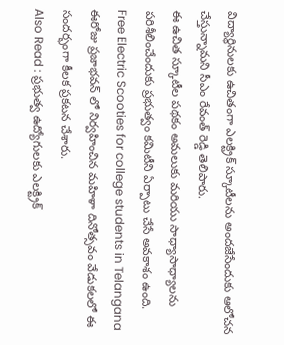విద్యార్థినులకు ఉచితంగా ఎలక్ట్రిక్ స్కూటీలను అందజేసేందుకు ఆలోచన చేస్తున్నామని సీఎం రేవంత్ రెడ్డి తెలిపారు.
ఈ ఉచిత స్కూటీల పథకం అమలుకు మరియు సాధ్యాసాధ్యాలను పరిశీలించేందుకు ప్రభుత్వం కమిటీని ఏర్పాటు చేసే అవకాశం ఉంది.
Free Electric Scooties for college students in Telangana
ఈరోజు ప్రజాభవన్ లో నిర్వహించిన మహిళా దినోత్సవం వేడుకలలో ఈ సందర్భంగా కీలక ప్రకటన చేశారు.
Also Read : ప్రభుత్వ ఉద్యోగులకు ఎలక్ట్రిక్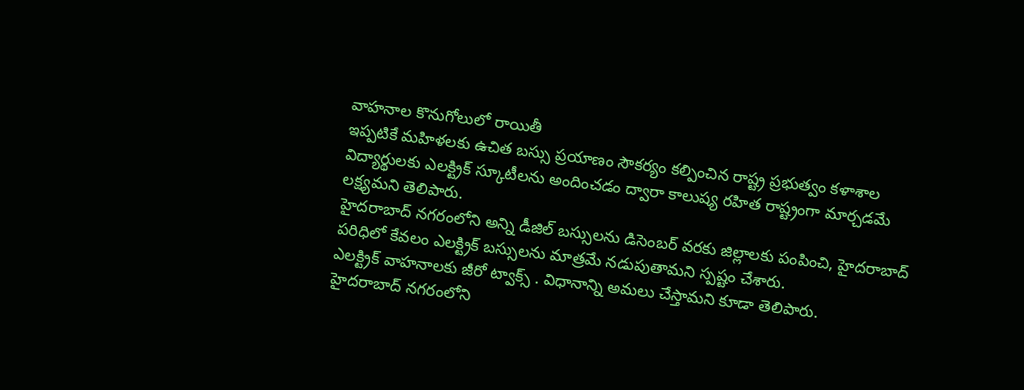వాహనాల కొనుగోలులో రాయితీ
ఇప్పటికే మహిళలకు ఉచిత బస్సు ప్రయాణం సౌకర్యం కల్పించిన రాష్ట్ర ప్రభుత్వం కళాశాల విద్యార్థులకు ఎలక్ట్రిక్ స్కూటీలను అందించడం ద్వారా కాలుష్య రహిత రాష్ట్రంగా మార్చడమే లక్ష్యమని తెలిపారు.
హైదరాబాద్ నగరంలోని అన్ని డీజిల్ బస్సులను డిసెంబర్ వరకు జిల్లాలకు పంపించి, హైదరాబాద్ పరిధిలో కేవలం ఎలక్ట్రిక్ బస్సులను మాత్రమే నడుపుతామని స్పష్టం చేశారు.
ఎలక్ట్రిక్ వాహనాలకు జీరో ట్వాక్స్ . విధానాన్ని అమలు చేస్తామని కూడా తెలిపారు.
హైదరాబాద్ నగరంలోని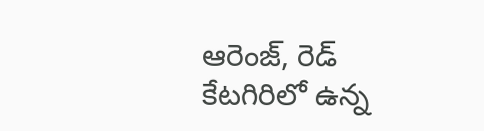ఆరెంజ్, రెడ్ కేటగిరిలో ఉన్న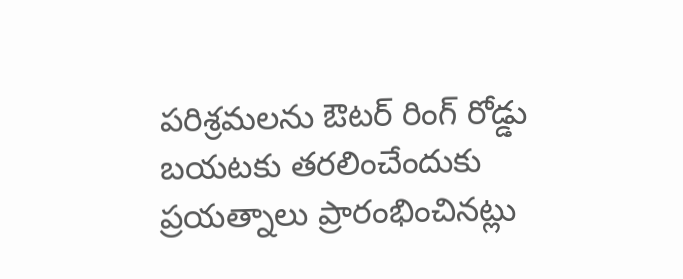పరిశ్రమలను ఔటర్ రింగ్ రోడ్డు బయటకు తరలించేందుకు ప్రయత్నాలు ప్రారంభించినట్లు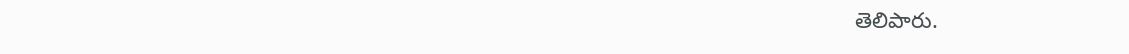తెలిపారు.